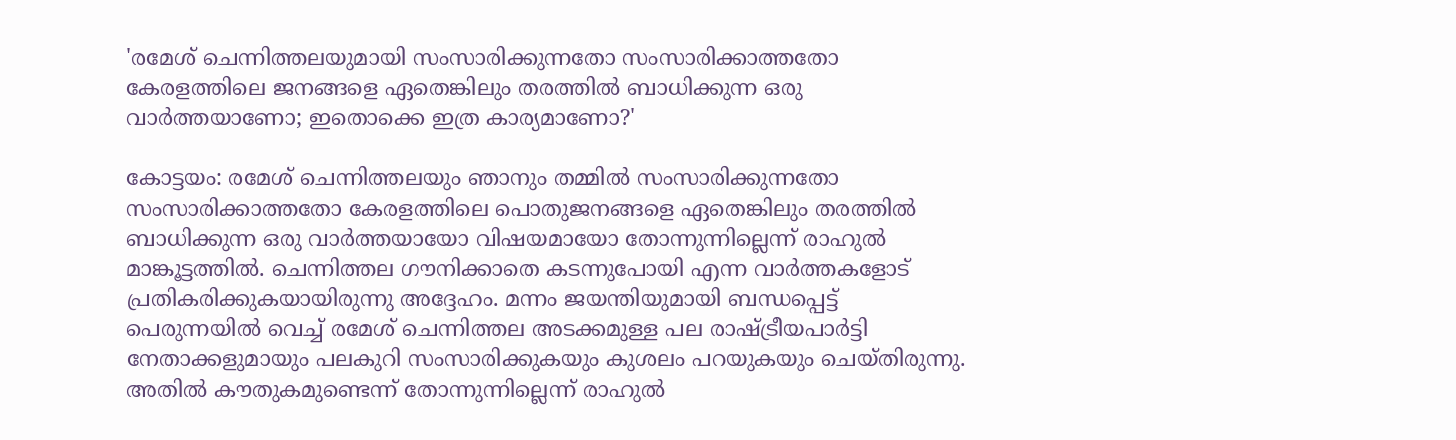'രമേശ് ചെന്നിത്തലയുമായി സംസാരിക്കുന്നതോ സംസാരിക്കാത്തതോ കേരളത്തിലെ ജനങ്ങളെ ഏതെങ്കിലും തരത്തിൽ ബാധിക്കുന്ന ഒരു വാർത്തയാണോ; ഇതൊക്കെ ഇത്ര കാര്യമാണോ?'

കോട്ടയം: രമേശ് ചെന്നിത്തലയും ഞാനും തമ്മിൽ സംസാരിക്കുന്നതോ സംസാരിക്കാത്തതോ കേരളത്തിലെ പൊതുജനങ്ങളെ ഏതെങ്കിലും തരത്തിൽ ബാധിക്കുന്ന ഒരു വാർത്തയായോ വിഷയമായോ തോന്നുന്നില്ലെന്ന് രാഹുൽ മാങ്കൂട്ടത്തിൽ. ചെന്നിത്തല ഗൗനിക്കാതെ കടന്നുപോയി എന്ന വാർത്തകളോട് പ്രതികരിക്കുകയായിരുന്നു അദ്ദേഹം. മന്നം ജയന്തിയുമായി ബന്ധപ്പെട്ട് പെരുന്നയിൽ വെച്ച് രമേശ് ചെന്നിത്തല അടക്കമുള്ള പല രാഷ്ട്രീയപാർട്ടി നേതാക്കളുമായും പലകുറി സംസാരിക്കുകയും കുശലം പറയുകയും ചെയ്തിരുന്നു. അതിൽ കൗതുകമുണ്ടെന്ന് തോന്നുന്നില്ലെന്ന് രാഹുൽ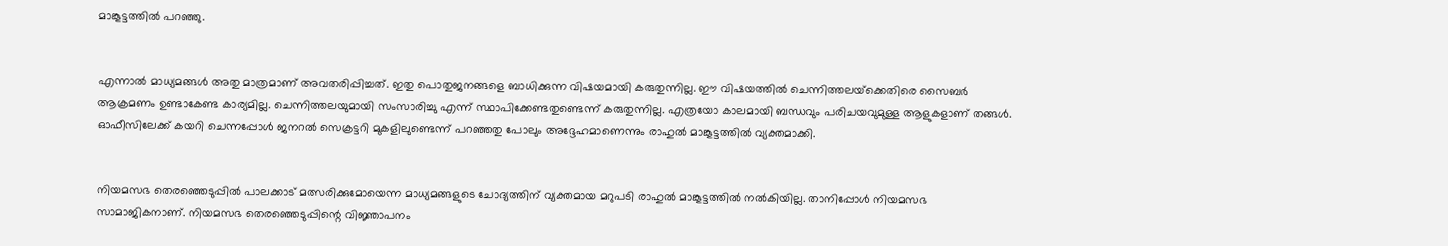മാങ്കൂട്ടത്തിൽ പറഞ്ഞു.


എന്നാൽ മാധ്യമങ്ങൾ അതു മാത്രമാണ് അവതരിപ്പിച്ചത്. ഇതു പൊതുജനങ്ങളെ ബാധിക്കുന്ന വിഷയമായി കരുതുന്നില്ല. ഈ വിഷയത്തിൽ ചെന്നിത്തലയ്‌ക്കെതിരെ സൈബർ ആക്രമണം ഉണ്ടാകേണ്ട കാര്യമില്ല. ചെന്നിത്തലയുമായി സംസാരിച്ചു എന്ന് സ്ഥാപിക്കേണ്ടതുണ്ടെന്ന് കരുതുന്നില്ല. എത്രയോ കാലമായി ബന്ധവും പരിചയവുമുള്ള ആളുകളാണ് തങ്ങൾ. ഓഫീസിലേക്ക് കയറി ചെന്നപ്പോൾ ജനറൽ സെക്രട്ടറി മുകളിലുണ്ടെന്ന് പറഞ്ഞതു പോലും അദ്ദേഹമാണെന്നും രാഹുൽ മാങ്കൂട്ടത്തിൽ വ്യക്തമാക്കി.


നിയമസഭ തെരഞ്ഞെടുപ്പിൽ പാലക്കാട് മത്സരിക്കുമോയെന്ന മാധ്യമങ്ങളുടെ ചോദ്യത്തിന് വ്യക്തമായ മറുപടി രാഹുൽ മാങ്കൂട്ടത്തിൽ നൽകിയില്ല. താനിപ്പോൾ നിയമസഭ സാമാജികനാണ്. നിയമസഭ തെരഞ്ഞെടുപ്പിന്റെ വിജ്ഞാപനം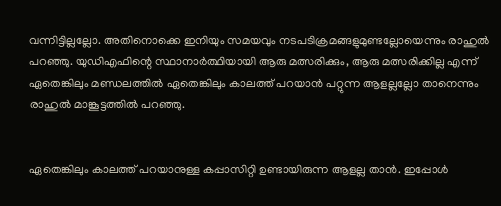വന്നിട്ടില്ലല്ലോ. അതിനൊക്കെ ഇനിയും സമയവും നടപടിക്രമങ്ങളുമുണ്ടല്ലോയെന്നും രാഹുൽ പറഞ്ഞു. യുഡിഎഫിന്റെ സ്ഥാനാർത്ഥിയായി ആരു മത്സരിക്കും, ആരു മത്സരിക്കില്ല എന്ന് ഏതെങ്കിലും മണ്ഡലത്തിൽ ഏതെങ്കിലും കാലത്ത് പറയാൻ പറ്റുന്ന ആളല്ലല്ലോ താനെന്നും രാഹുൽ മാങ്കൂട്ടത്തിൽ പറഞ്ഞു.


ഏതെങ്കിലും കാലത്ത് പറയാനുള്ള കപ്പാസിറ്റി ഉണ്ടായിരുന്ന ആളല്ല താൻ. ഇപ്പോൾ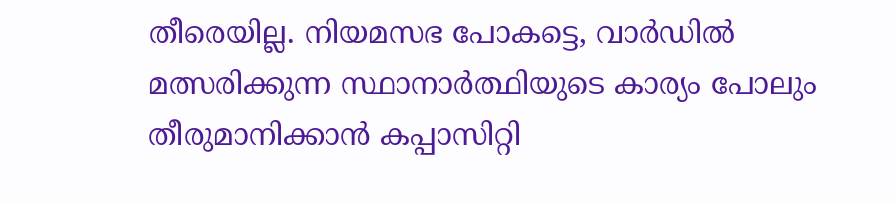തീരെയില്ല. നിയമസഭ പോകട്ടെ, വാർഡിൽ മത്സരിക്കുന്ന സ്ഥാനാർത്ഥിയുടെ കാര്യം പോലും തീരുമാനിക്കാൻ കപ്പാസിറ്റി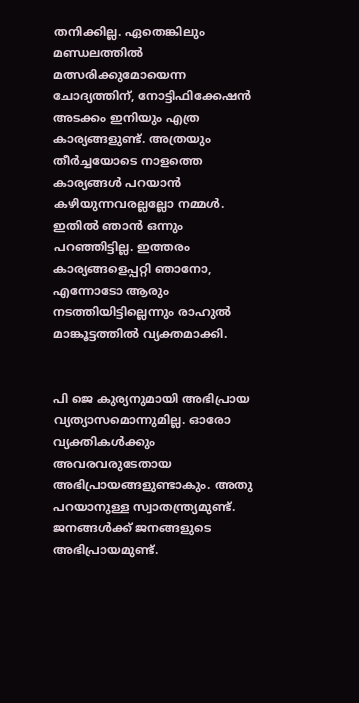തനിക്കില്ല. ഏതെങ്കിലും മണ്ഡലത്തിൽ മത്സരിക്കുമോയെന്ന ചോദ്യത്തിന്, നോട്ടിഫിക്കേഷൻ അടക്കം ഇനിയും എത്ര കാര്യങ്ങളുണ്ട്. അത്രയും തീർച്ചയോടെ നാളത്തെ കാര്യങ്ങൾ പറയാൻ കഴിയുന്നവരല്ലല്ലോ നമ്മൾ. ഇതിൽ ഞാൻ ഒന്നും പറഞ്ഞിട്ടില്ല. ഇത്തരം കാര്യങ്ങളെപ്പറ്റി ഞാനോ, എന്നോടോ ആരും നടത്തിയിട്ടില്ലെന്നും രാഹുൽ മാങ്കൂട്ടത്തിൽ വ്യക്തമാക്കി.


പി ജെ കുര്യനുമായി അഭിപ്രായ വ്യത്യാസമൊന്നുമില്ല. ഓരോ വ്യക്തികൾക്കും അവരവരുടേതായ അഭിപ്രായങ്ങളുണ്ടാകും. അതു പറയാനുള്ള സ്വാതന്ത്ര്യമുണ്ട്. ജനങ്ങൾക്ക് ജനങ്ങളുടെ അഭിപ്രായമുണ്ട്.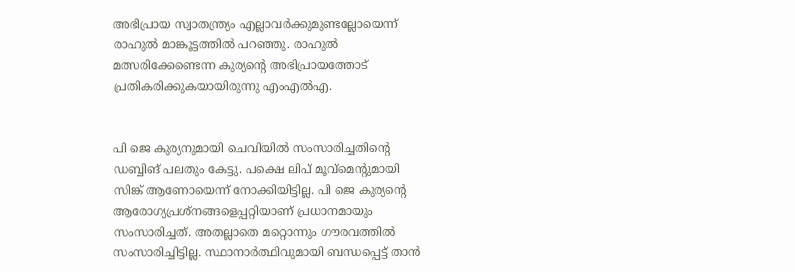അഭിപ്രായ സ്വാതന്ത്ര്യം എല്ലാവർക്കുമുണ്ടല്ലോയെന്ന് രാഹുൽ മാങ്കൂട്ടത്തിൽ പറഞ്ഞു. രാഹുൽ മത്സരിക്കേണ്ടെന്ന കുര്യന്റെ അഭിപ്രായത്തോട് പ്രതികരിക്കുകയായിരുന്നു എംഎൽഎ.


പി ജെ കുര്യനുമായി ചെവിയിൽ സംസാരിച്ചതിന്റെ ഡബ്ബിങ് പലതും കേട്ടു. പക്ഷെ ലിപ് മൂവ്‌മെന്റുമായി സിങ്ക് ആണോയെന്ന് നോക്കിയിട്ടില്ല. പി ജെ കുര്യന്റെ ആരോഗ്യപ്രശ്‌നങ്ങളെപ്പറ്റിയാണ് പ്രധാനമായും സംസാരിച്ചത്. അതല്ലാതെ മറ്റൊന്നും ഗൗരവത്തിൽ സംസാരിച്ചിട്ടില്ല. സ്ഥാനാർത്ഥിവുമായി ബന്ധപ്പെട്ട് താൻ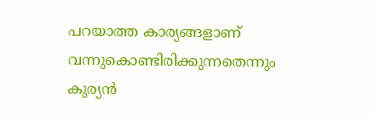പറയാത്ത കാര്യങ്ങളാണ് വന്നുകൊണ്ടിരിക്കുന്നതെന്നും കുര്യൻ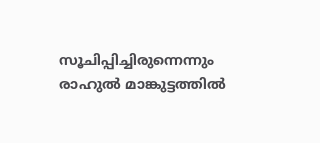സൂചിപ്പിച്ചിരുന്നെന്നും രാഹുൽ മാങ്കുട്ടത്തിൽ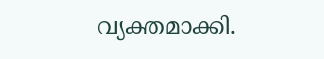വ്യക്തമാക്കി.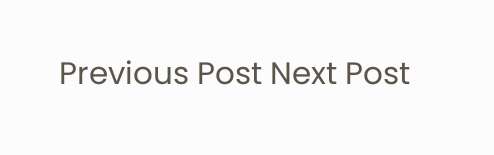Previous Post Next Post